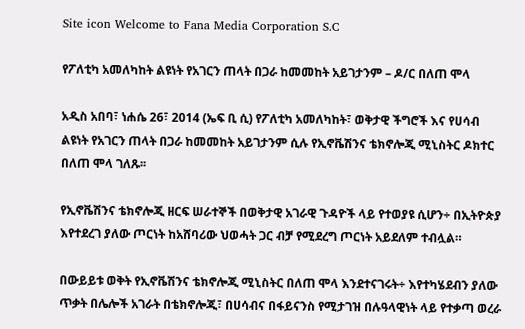Site icon Welcome to Fana Media Corporation S.C

የፖለቲካ አመለካከት ልዩነት የአገርን ጠላት በጋራ ከመመከት አይገታንም – ዶ/ር በለጠ ሞላ

አዲስ አበባ፣ ነሐሴ 26፣ 2014 (ኤፍ ቢ ሲ) የፖለቲካ አመለካከት፣ ወቅታዊ ችግሮች እና የሀሳብ ልዩነት የአገርን ጠላት በጋራ ከመመከት አይገታንም ሲሉ የኢኖቬሽንና ቴክኖሎጂ ሚኒስትር ዶክተር በለጠ ሞላ ገለጹ፡፡

የኢኖቬሽንና ቴክኖሎጂ ዘርፍ ሠራተኞች በወቅታዊ አገራዊ ጉዳዮች ላይ የተወያዩ ሲሆን÷ በኢትዮጵያ እየተደረገ ያለው ጦርነት ከአሸባሪው ህወሓት ጋር ብቻ የሚደረግ ጦርነት አይደለም ተብሏል።

በውይይቱ ወቅት የኢኖቬሽንና ቴክኖሎጂ ሚኒስትር በለጠ ሞላ እንደተናገሩት÷ እየተካሄደብን ያለው ጥቃት በሌሎች አገራት በቴክኖሎጂ፣ በሀሳብና በፋይናንስ የሚታገዝ በሉዓላዊነት ላይ የተቃጣ ወረራ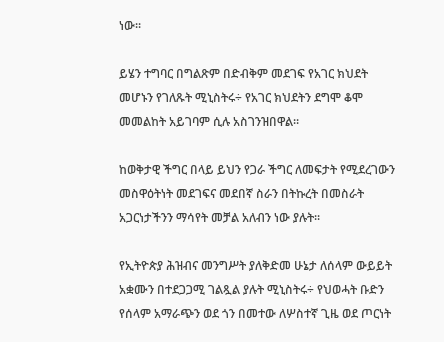ነው፡፡

ይሄን ተግባር በግልጽም በድብቅም መደገፍ የአገር ክህደት መሆኑን የገለጹት ሚኒስትሩ÷ የአገር ክህደትን ደግሞ ቆሞ መመልከት አይገባም ሲሉ አስገንዝበዋል።

ከወቅታዊ ችግር በላይ ይህን የጋራ ችግር ለመፍታት የሚደረገውን መስዋዕትነት መደገፍና መደበኛ ስራን በትኩረት በመስራት አጋርነታችንን ማሳየት መቻል አለብን ነው ያሉት፡፡

የኢትዮጵያ ሕዝብና መንግሥት ያለቅድመ ሁኔታ ለሰላም ውይይት አቋሙን በተደጋጋሚ ገልጿል ያሉት ሚኒስትሩ÷ የህወሓት ቡድን የሰላም አማራጭን ወደ ጎን በመተው ለሦስተኛ ጊዜ ወደ ጦርነት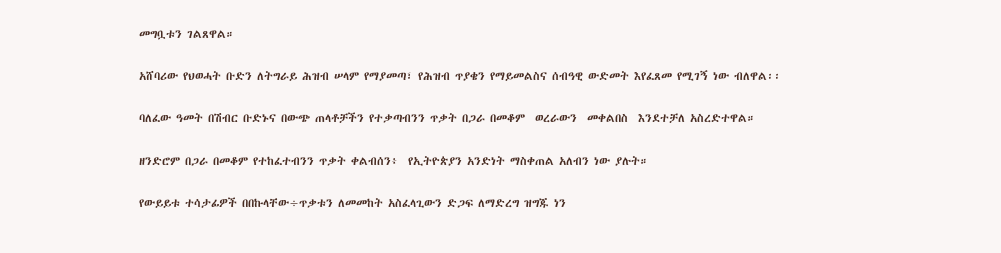መግቧቱን ገልጸዋል።

አሸባሪው የህወሓት ቡድን ለትግራይ ሕዝብ ሠላም የማያመጣ፣ የሕዝብ ጥያቄን የማይመልስና ሰብዓዊ ውድመት እየፈጸመ የሚገኝ ነው ብለዋል፡፡

ባለፈው ዓመት በሽብር ቡድኑና በውጭ ጠላቶቻችን የተቃጣብንን ጥቃት በጋራ በመቆም  ወረራውን  መቀልበስ  እንደተቻለ አስረድተዋል።

ዘንድሮም በጋራ በመቆም የተከፈተብንን ጥቃት ቀልብሰን፥  የኢትዮጵያን አንድነት ማስቀጠል አለብን ነው ያሉት።

የውይይቱ ተሳታፊዎች በበኩላቸው÷ጥቃቱን ለመመከት አስፈላጊውን ድጋፍ ለማድረግ ዝግጁ ነን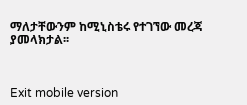ማለታቸውንም ከሚኒስቴሩ የተገኘው መረጃ ያመላክታል፡፡



Exit mobile version